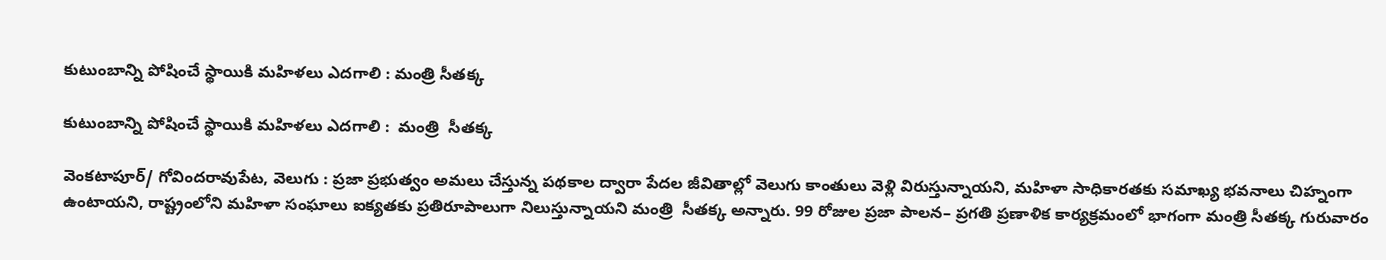కుటుంబాన్ని పోషించే స్థాయికి మహిళలు ఎదగాలి : మంత్రి సీతక్క

కుటుంబాన్ని పోషించే స్థాయికి మహిళలు ఎదగాలి :  మంత్రి  సీతక్క

వెంకటాపూర్/ గోవిందరావుపేట, వెలుగు : ప్రజా ప్రభుత్వం అమలు చేస్తున్న పథకాల ద్వారా పేదల జీవితాల్లో వెలుగు కాంతులు వెళ్లి విరుస్తున్నాయని, మహిళా సాధికారతకు సమాఖ్య భవనాలు చిహ్నంగా ఉంటాయని, రాష్ట్రంలోని మహిళా సంఘాలు ఐక్యతకు ప్రతిరూపాలుగా నిలుస్తున్నాయని మంత్రి  సీతక్క అన్నారు. 99 రోజుల ప్రజా పాలన– ప్రగతి ప్రణాళిక కార్యక్రమంలో భాగంగా మంత్రి సీతక్క గురువారం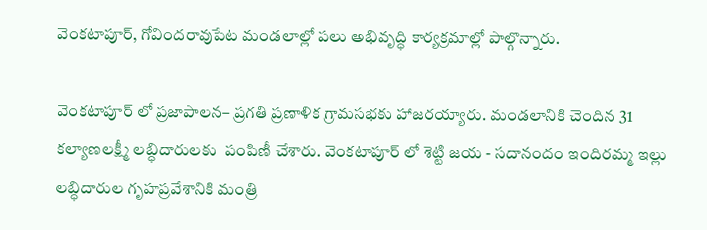వెంకటాపూర్, గోవిందరావుపేట మండలాల్లో పలు అభివృద్ధి కార్యక్రమాల్లో పాల్గొన్నారు.

వెంకటాపూర్ లో ప్రజాపాలన– ప్రగతి ప్రణాళిక గ్రామసభకు హాజరయ్యారు. మండలానికి చెందిన 31 కల్యాణలక్ష్మీ లబ్ధిదారులకు  పంపిణీ చేశారు. వెంకటాపూర్ లో శెట్టి జయ - సదానందం ఇందిరమ్మ ఇల్లు లబ్ధిదారుల గృహప్రవేశానికి మంత్రి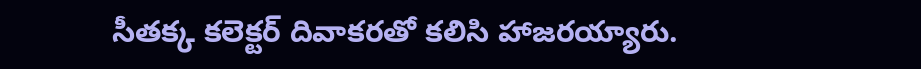సీతక్క కలెక్టర్ దివాకరతో కలిసి హాజరయ్యారు.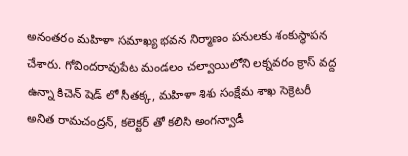అనంతరం మహిళా సమాఖ్య భవన నిర్మాణం పనులకు శంకుస్థాపన చేశారు. గోవిందరావుపేట మండలం చల్వాయిలోని లక్నవరం క్రాస్ వద్ద ఉన్నా కిచెన్ షెడ్ లో సీతక్క, మహిళా శిశు సంక్షేమ శాఖ సెక్రెటరీ అనిత రామచంద్రన్, కలెక్టర్ తో కలిసి అంగన్వాడీ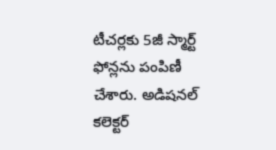టీచర్లకు 5జీ స్మార్ట్ ఫోన్లను పంపిణీ చేశారు. అడిషనల్ కలెక్టర్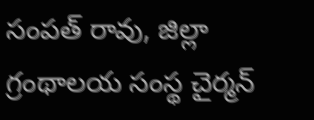సంపత్ రావు, జిల్లా గ్రంథాలయ సంస్థ చైర్మన్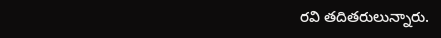రవి తదితరులున్నారు.